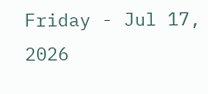Friday - Jul 17, 2026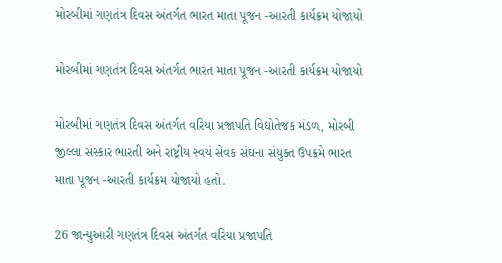મોરબીમાં ગણતંત્ર દિવસ અંતર્ગત ભારત માતા પૂજન -આરતી કાર્યક્રમ યોજાયો

મોરબીમાં ગણતંત્ર દિવસ અંતર્ગત ભારત માતા પૂજન -આરતી કાર્યક્રમ યોજાયો

મોરબીમાં ગણતંત્ર દિવસ અંતર્ગત વરિયા પ્રજાપતિ વિદ્યોતેજક મંડળ, મોરબી જીલ્લા સંસ્કાર ભારતી અને રાષ્ટ્રીય સ્વયં સેવક સંઘના સંયુક્ત ઉપક્રમે ભારત માતા પૂજન -આરતી કાર્યક્રમ યોજાયો હતો.

26 જાન્યુઆરી ગણતંત્ર દિવસ અંતર્ગત વરિયા પ્રજાપતિ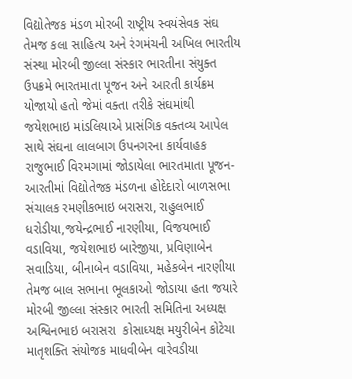વિદ્યોતેજક મંડળ મોરબી રાષ્ટ્રીય સ્વયંસેવક સંઘ તેમજ કલા સાહિત્ય અને રંગમંચની અખિલ ભારતીય સંસ્થા મોરબી જીલ્લા સંસ્કાર ભારતીના સંયુક્ત ઉપક્રમે ભારતમાતા પૂજન અને આરતી કાર્યક્રમ યોજાયો હતો જેમાં વક્તા તરીકે સંઘમાંથી જયેશભાઇ માંડલિયાએ પ્રાસંગિક વક્તવ્ય આપેલ સાથે સંઘના લાલબાગ ઉપનગરના કાર્યવાહક રાજુભાઈ વિરમગામાં જોડાયેલા ભારતમાતા પૂજન-આરતીમાં વિદ્યોતેજક મંડળના હોદેદારો બાળસભા સંચાલક રમણીકભાઇ બરાસરા, રાહુલભાઈ ધરોડીયા,જયેન્દ્રભાઈ નારણીયા, વિજયભાઈ વડાવિયા, જયેશભાઇ બારેજીયા, પ્રવિણાબેન સવાડિયા, બીનાબેન વડાવિયા, મહેકબેન નારણીયા તેમજ બાલ સભાના ભૂલકાઓ જોડાયા હતા જયારે મોરબી જીલ્લા સંસ્કાર ભારતી સમિતિના અધ્યક્ષ અશ્વિનભાઇ બરાસરા  કોસાધ્યક્ષ મયુરીબેન કોટેચા માતૃશક્તિ સંયોજક માધવીબેન વારેવડીયા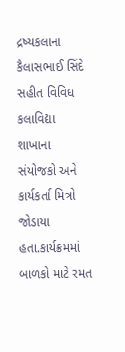દ્રષ્યકલાના કૈલાસભાઈ સિંદે સહીત વિવિધ કલાવિદ્યા શાખાના સંયોજકો અને કાર્યકર્તા મિત્રો જોડાયા હતા.કાર્યક્રમમાં બાળકો માટે રમત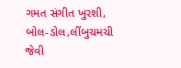ગમત સંગીત ખુરશી, બોલ-ડોલ,લીંબુચમચી જેવી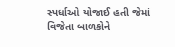સ્પર્ધાઓ યોજાઈ હતી જેમાં વિજેતા બાળકોને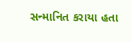સન્માનિત કરાયા હતા